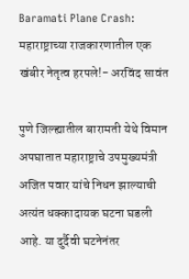Baramati Plane Crash: महाराष्ट्राच्या राजकारणातील एक खंबीर नेतृत्व हरपले!- अरविंद सावंत

पुणे जिल्ह्यातील बारामती येथे विमान अपघातात महाराष्ट्राचे उपमुख्यमंत्री अजित पवार यांचे निधन झाल्याची अत्यंत धक्कादायक घटना घडली आहे. या दुर्दैवी घटनेनंतर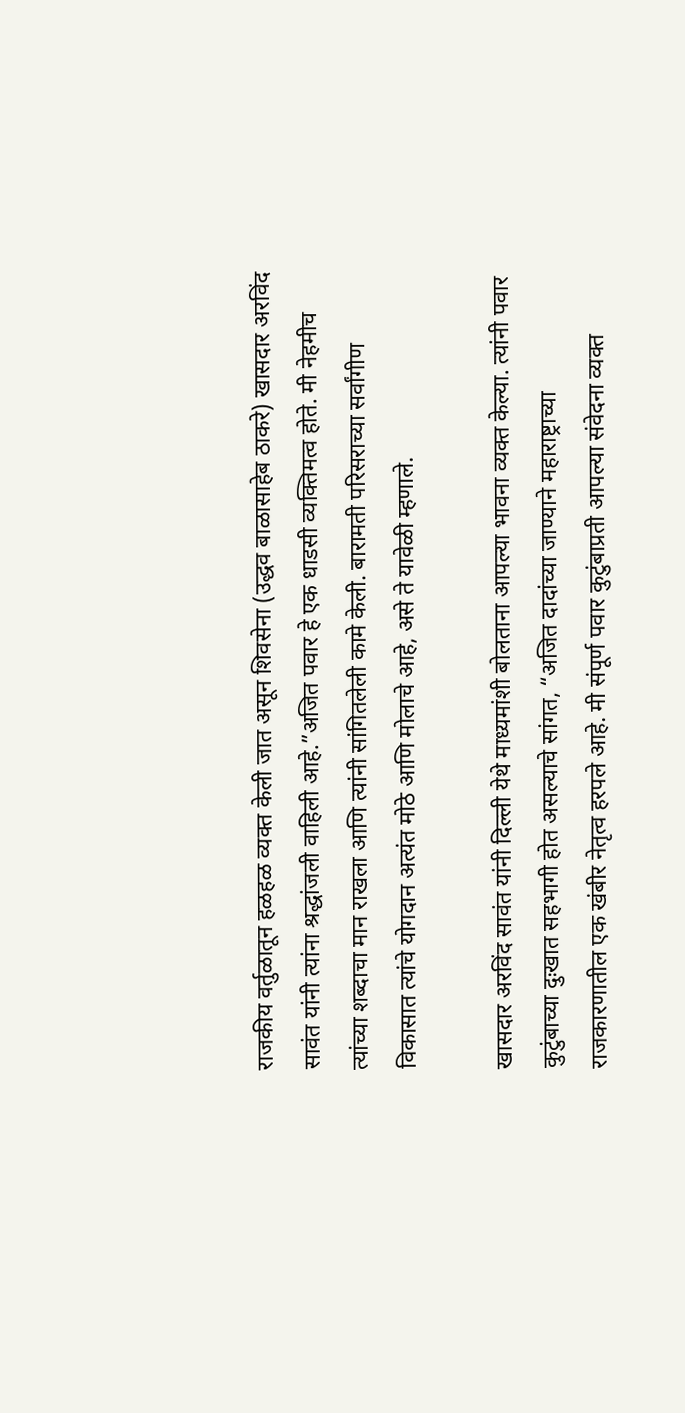राजकीय वर्तुळातून हळहळ व्यक्त केली जात असून शिवसेना (उद्धव बाळासाहेब ठाकरे) खासदार अरविंद सावंत यांनी त्यांना श्रद्धांजली वाहिली आहे.”अजित पवार हे एक धाडसी व्यक्तिमत्व होते. मी नेहमीच त्यांच्या शब्दाचा मान राखला आणि त्यांनी सांगितलेली कामे केली. बारामती परिसराच्या सर्वांगीण विकासात त्यांचे योगदान अत्यंत मोठे आणि मोलाचे आहे, असे ते यावेळी म्हणाले.

खासदार अरविंद सावंत यांनी दिल्ली येथे माध्यमांशी बोलताना आपल्या भावना व्यक्त केल्या. त्यांनी पवार कुटुंबाच्या दुःखात सहभागी होत असल्याचे सांगत, “अजित दादांच्या जाण्याने महाराष्ट्राच्या राजकारणातील एक खंबीर नेतृत्व हरपले आहे. मी संपूर्ण पवार कुटुंबाप्रती आपल्या संवेदना व्यक्त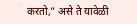करतो,” असे ते यावेळी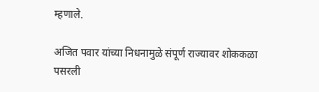म्हणाले.

अजित पवार यांच्या निधनामुळे संपूर्ण राज्यावर शोककळा पसरली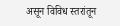असून विविध स्तरांतून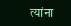त्यांना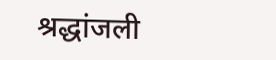श्रद्धांजली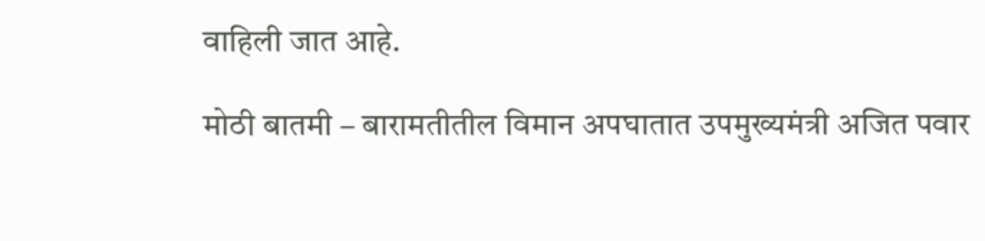वाहिली जात आहे.

मोठी बातमी – बारामतीतील विमान अपघातात उपमुख्यमंत्री अजित पवार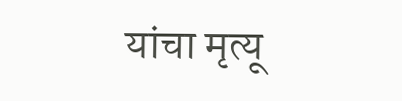यांचा मृत्यू